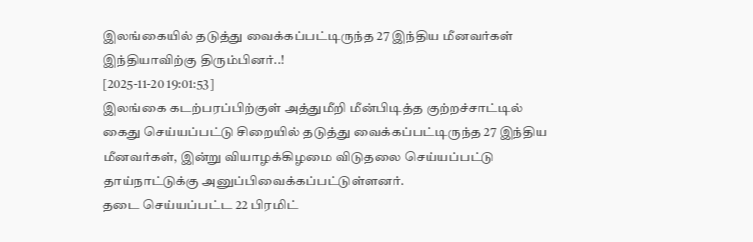இலங்கையில் தடுத்து வைக்கப்பட்டிருந்த 27 இந்திய மீனவர்கள் இந்தியாவிற்கு திரும்பினர்..!
[2025-11-20 19:01:53]
இலங்கை கடற்பரப்பிற்குள் அத்துமீறி மீன்பிடித்த குற்றச்சாட்டில் கைது செய்யப்பட்டு சிறையில் தடுத்து வைக்கப்பட்டிருந்த 27 இந்திய மீனவர்கள், இன்று வியாழக்கிழமை விடுதலை செய்யப்பட்டு தாய்நாட்டுக்கு அனுப்பிவைக்கப்பட்டுள்ளனர்.
தடை செய்யப்பட்ட 22 பிரமிட்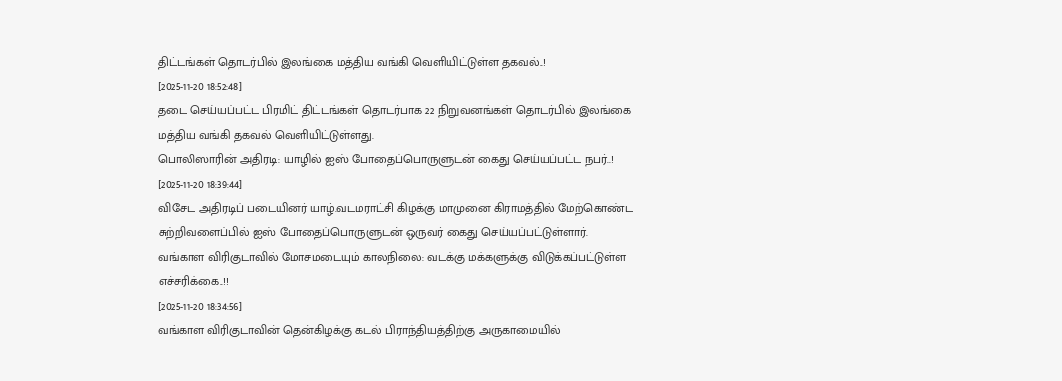திட்டங்கள் தொடர்பில் இலங்கை மத்திய வங்கி வெளியிட்டுள்ள தகவல்..!
[2025-11-20 18:52:48]
தடை செய்யப்பட்ட பிரமிட் திட்டங்கள் தொடர்பாக 22 நிறுவனங்கள் தொடர்பில் இலங்கை மத்திய வங்கி தகவல் வெளியிட்டுள்ளது.
பொலிஸாரின் அதிரடி: யாழில் ஐஸ் போதைப்பொருளுடன் கைது செய்யப்பட்ட நபர்..!
[2025-11-20 18:39:44]
விசேட அதிரடிப் படையினர் யாழ்.வடமராட்சி கிழக்கு மாமுனை கிராமத்தில் மேற்கொண்ட சுற்றிவளைப்பில் ஐஸ் போதைப்பொருளுடன் ஒருவர் கைது செய்யப்பட்டுள்ளார்.
வங்காள விரிகுடாவில் மோசமடையும் காலநிலை: வடக்கு மக்களுக்கு விடுக்கப்பட்டுள்ள எச்சரிக்கை..!!
[2025-11-20 18:34:56]
வங்காள விரிகுடாவின் தென்கிழக்கு கடல் பிராந்தியத்திற்கு அருகாமையில்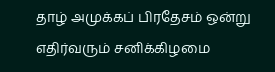தாழ் அமுக்கப் பிரதேசம் ஒன்று எதிர்வரும் சனிக்கிழமை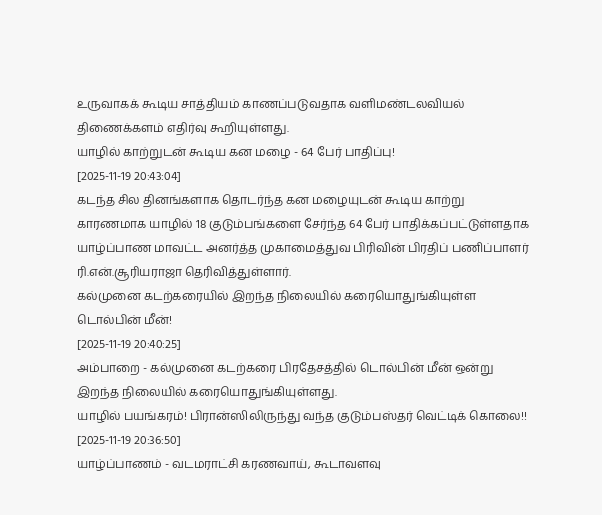உருவாகக் கூடிய சாத்தியம் காணப்படுவதாக வளிமண்டலவியல் திணைக்களம் எதிர்வு கூறியுள்ளது.
யாழில் காற்றுடன் கூடிய கன மழை - 64 பேர் பாதிப்பு!
[2025-11-19 20:43:04]
கடந்த சில தினங்களாக தொடர்ந்த கன மழையுடன் கூடிய காற்று காரணமாக யாழில் 18 குடும்பங்களை சேர்ந்த 64 பேர் பாதிக்கப்பட்டுள்ளதாக யாழ்ப்பாண மாவட்ட அனர்த்த முகாமைத்துவ பிரிவின் பிரதிப் பணிப்பாளர் ரி.என்.சூரியராஜா தெரிவித்துள்ளார்.
கல்முனை கடற்கரையில் இறந்த நிலையில் கரையொதுங்கியுள்ள டொல்பின் மீன்!
[2025-11-19 20:40:25]
அம்பாறை - கல்முனை கடற்கரை பிரதேசத்தில் டொல்பின் மீன் ஒன்று இறந்த நிலையில் கரையொதுங்கியுள்ளது.
யாழில் பயங்கரம்! பிரான்ஸிலிருந்து வந்த குடும்பஸ்தர் வெட்டிக் கொலை!!
[2025-11-19 20:36:50]
யாழ்ப்பாணம் - வடமராட்சி கரணவாய், கூடாவளவு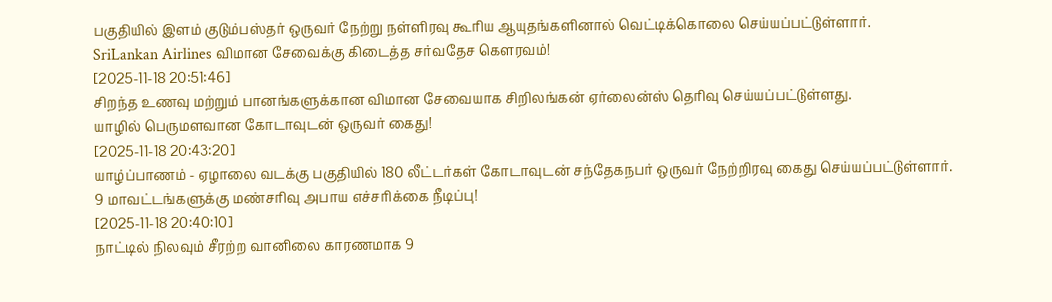பகுதியில் இளம் குடும்பஸ்தர் ஒருவர் நேற்று நள்ளிரவு கூரிய ஆயுதங்களினால் வெட்டிக்கொலை செய்யப்பட்டுள்ளார்.
SriLankan Airlines விமான சேவைக்கு கிடைத்த சர்வதேச கெளரவம்!
[2025-11-18 20:51:46]
சிறந்த உணவு மற்றும் பானங்களுக்கான விமான சேவையாக சிறிலங்கன் ஏர்லைன்ஸ் தெரிவு செய்யப்பட்டுள்ளது.
யாழில் பெருமளவான கோடாவுடன் ஒருவர் கைது!
[2025-11-18 20:43:20]
யாழ்ப்பாணம் - ஏழாலை வடக்கு பகுதியில் 180 லீட்டர்கள் கோடாவுடன் சந்தேகநபர் ஒருவர் நேற்றிரவு கைது செய்யப்பட்டுள்ளார்.
9 மாவட்டங்களுக்கு மண்சரிவு அபாய எச்சரிக்கை நீடிப்பு!
[2025-11-18 20:40:10]
நாட்டில் நிலவும் சீரற்ற வானிலை காரணமாக 9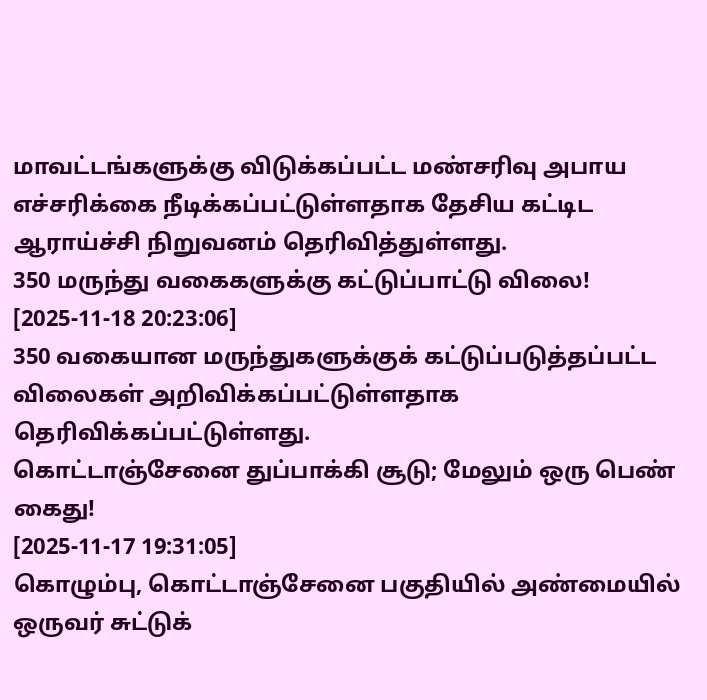மாவட்டங்களுக்கு விடுக்கப்பட்ட மண்சரிவு அபாய எச்சரிக்கை நீடிக்கப்பட்டுள்ளதாக தேசிய கட்டிட ஆராய்ச்சி நிறுவனம் தெரிவித்துள்ளது.
350 மருந்து வகைகளுக்கு கட்டுப்பாட்டு விலை!
[2025-11-18 20:23:06]
350 வகையான மருந்துகளுக்குக் கட்டுப்படுத்தப்பட்ட விலைகள் அறிவிக்கப்பட்டுள்ளதாக தெரிவிக்கப்பட்டுள்ளது.
கொட்டாஞ்சேனை துப்பாக்கி சூடு; மேலும் ஒரு பெண் கைது!
[2025-11-17 19:31:05]
கொழும்பு, கொட்டாஞ்சேனை பகுதியில் அண்மையில் ஒருவர் சுட்டுக்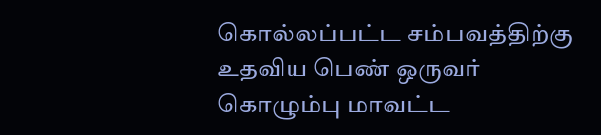கொல்லப்பட்ட சம்பவத்திற்கு உதவிய பெண் ஒருவர் கொழும்பு மாவட்ட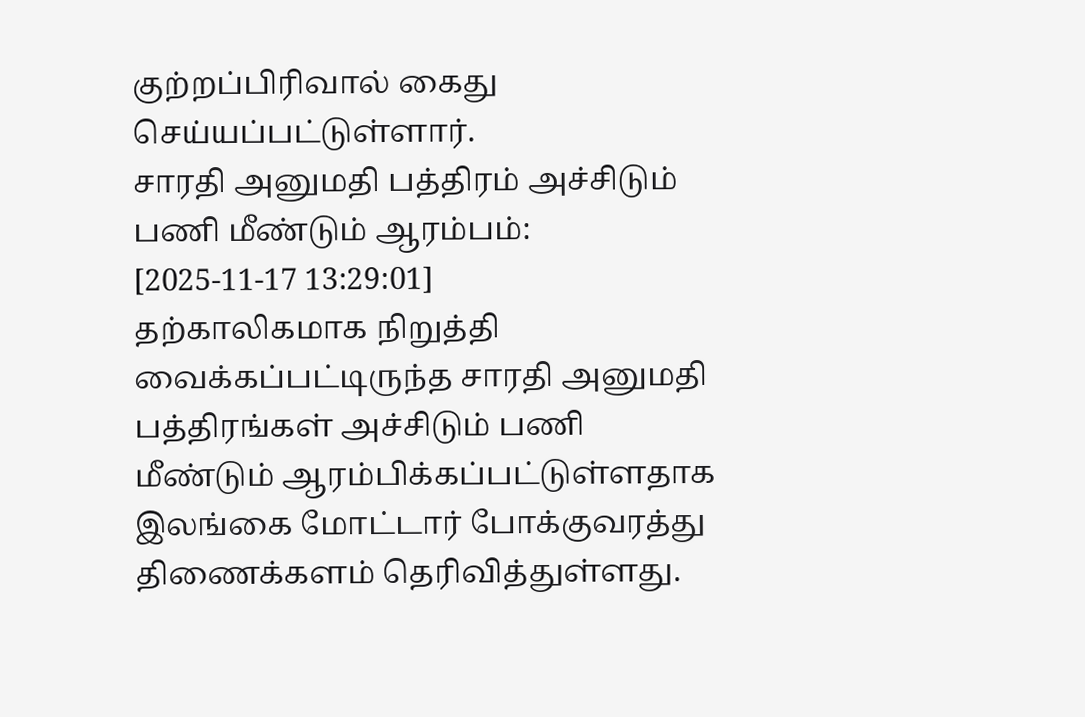குற்றப்பிரிவால் கைது செய்யப்பட்டுள்ளார்.
சாரதி அனுமதி பத்திரம் அச்சிடும் பணி மீண்டும் ஆரம்பம்:
[2025-11-17 13:29:01]
தற்காலிகமாக நிறுத்தி வைக்கப்பட்டிருந்த சாரதி அனுமதி பத்திரங்கள் அச்சிடும் பணி மீண்டும் ஆரம்பிக்கப்பட்டுள்ளதாக இலங்கை மோட்டார் போக்குவரத்து திணைக்களம் தெரிவித்துள்ளது.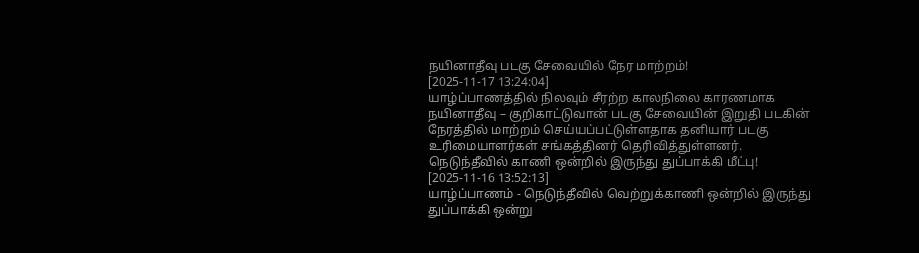நயினாதீவு படகு சேவையில் நேர மாற்றம்!
[2025-11-17 13:24:04]
யாழ்ப்பாணத்தில் நிலவும் சீரற்ற காலநிலை காரணமாக நயினாதீவு – குறிகாட்டுவான் படகு சேவையின் இறுதி படகின் நேரத்தில் மாற்றம் செய்யப்பட்டுள்ளதாக தனியார் படகு உரிமையாளர்கள் சங்கத்தினர் தெரிவித்துள்ளனர்.
நெடுந்தீவில் காணி ஒன்றில் இருந்து துப்பாக்கி மீட்பு!
[2025-11-16 13:52:13]
யாழ்ப்பாணம் - நெடுந்தீவில் வெற்றுக்காணி ஒன்றில் இருந்து துப்பாக்கி ஒன்று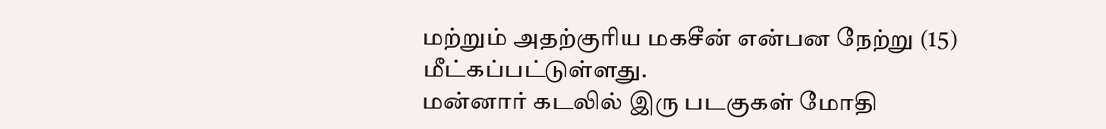மற்றும் அதற்குரிய மகசீன் என்பன நேற்று (15) மீட்கப்பட்டுள்ளது.
மன்னார் கடலில் இரு படகுகள் மோதி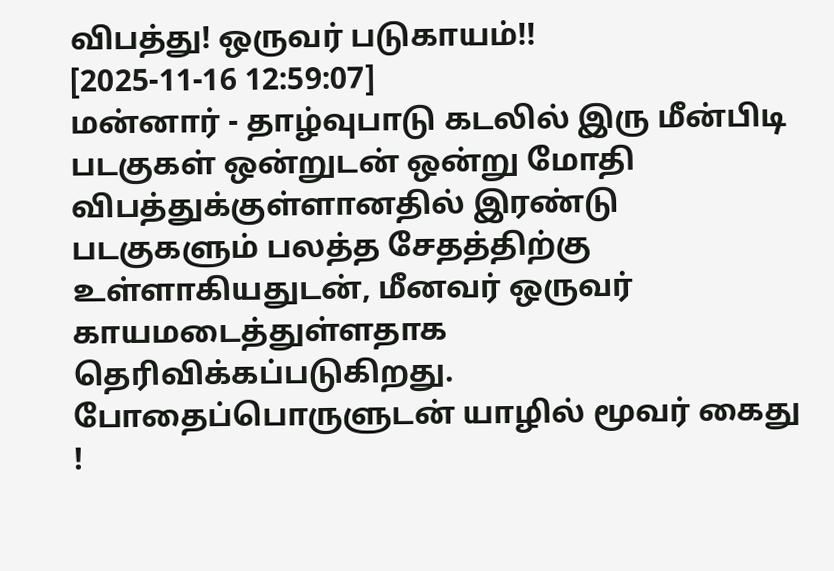விபத்து! ஒருவர் படுகாயம்!!
[2025-11-16 12:59:07]
மன்னார் - தாழ்வுபாடு கடலில் இரு மீன்பிடி படகுகள் ஒன்றுடன் ஒன்று மோதி விபத்துக்குள்ளானதில் இரண்டு படகுகளும் பலத்த சேதத்திற்கு உள்ளாகியதுடன், மீனவர் ஒருவர் காயமடைத்துள்ளதாக தெரிவிக்கப்படுகிறது.
போதைப்பொருளுடன் யாழில் மூவர் கைது !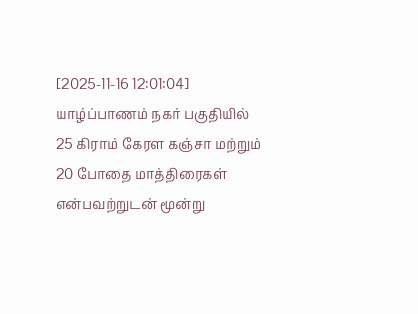[2025-11-16 12:01:04]
யாழ்ப்பாணம் நகர் பகுதியில் 25 கிராம் கேரள கஞ்சா மற்றும் 20 போதை மாத்திரைகள் என்பவற்றுடன் மூன்று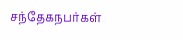சந்தேகநபர்கள்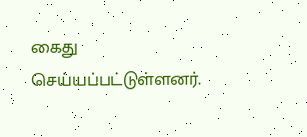கைது செய்யப்பட்டுள்ளனர்.